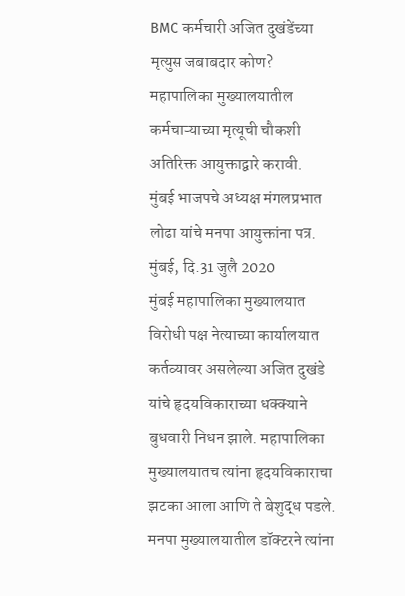BMC कर्मचारी अजित दुखंडेंच्या मृत्युस जबाबदार कोण?
महापालिका मुख्यालयातील कर्मचाऱ्याच्या मृत्यूची चौकशी अतिरिक्त आयुक्ताद्वारे करावी.
मुंबई भाजपचे अध्यक्ष मंगलप्रभात लोढा यांचे मनपा आयुक्तांना पत्र.
मुंबई, दि.31 जुलै 2020
मुंबई महापालिका मुख्यालयात विरोधी पक्ष नेत्याच्या कार्यालयात कर्तव्यावर असलेल्या अजित दुखंडे यांचे हृदयविकाराच्या धक्क्याने बुधवारी निधन झाले. महापालिका मुख्यालयातच त्यांना हृदयविकाराचा झटका आला आणि ते बेशुद्ध पडले. मनपा मुख्यालयातील डॉक्टरने त्यांना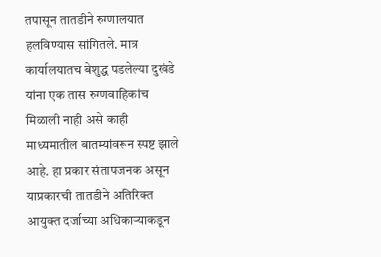तपासून तातडीने रुग्णालयात हलविण्यास सांगितले. मात्र कार्यालयातच बेशुद्ध पडलेल्या दुखंडे यांना एक तास रुग्णवाहिकांच मिळाली नाही असे काही माध्यमातील बातम्यांवरून स्पष्ट झाले आहे. हा प्रकार संतापजनक असून याप्रकारची तातडीने अतिरिक्त आयुक्त दर्जाच्या अधिकाऱ्याकडून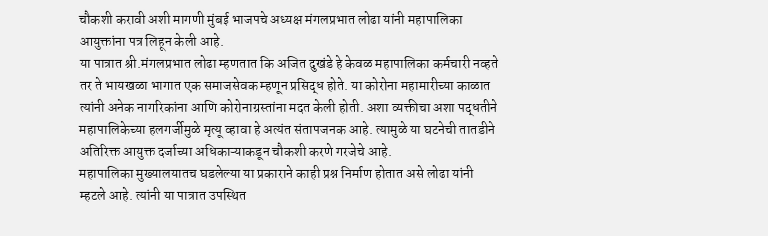चौकशी करावी अशी मागणी मुंबई भाजपचे अध्यक्ष मंगलप्रभात लोढा यांनी महापालिका आयुक्तांना पत्र लिहून केली आहे.
या पात्रात श्री.मंगलप्रभात लोढा म्हणतात कि अजित दुखंडे हे केवळ महापालिका कर्मचारी नव्हते तर ते भायखळा भागात एक समाजसेवक म्हणून प्रसिद्ध होते. या कोरोना महामारीच्या काळात त्यांनी अनेक नागरिकांना आणि कोरोनाग्रस्तांना मदत केली होती. अशा व्यक्तीचा अशा पद्धतीने महापालिकेच्या हलगर्जीमुळे मृत्यू व्हावा हे अत्यंत संतापजनक आहे. त्यामुळे या घटनेची तातडीने अतिरिक्त आयुक्त दर्जाच्या अधिकाऱ्याकडून चौकशी करणे गरजेचे आहे.
महापालिका मुख्यालयातच घडलेल्या या प्रकाराने काही प्रश्न निर्माण होतात असे लोढा यांनी म्हटले आहे. त्यांनी या पात्रात उपस्थित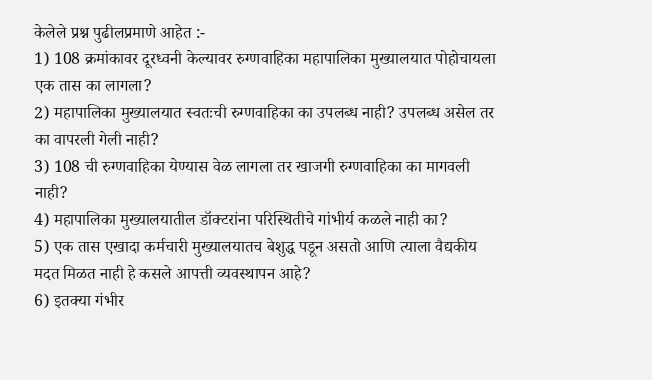केलेले प्रश्न पुढीलप्रमाणे आहेत :-
1) 108 क्रमांकावर दूरध्वनी केल्यावर रुग्णवाहिका महापालिका मुख्यालयात पोहोचायला एक तास का लागला?
2) महापालिका मुख्यालयात स्वतःची रुग्णवाहिका का उपलब्ध नाही? उपलब्ध असेल तर का वापरली गेली नाही?
3) 108 ची रुग्णवाहिका येण्यास वेळ लागला तर खाजगी रुग्णवाहिका का मागवली नाही?
4) महापालिका मुख्यालयातील डॉक्टरांना परिस्थितीचे गांभीर्य कळले नाही का?
5) एक तास एखादा कर्मचारी मुख्यालयातच बेशुद्ध पडून असतो आणि त्याला वैद्यकीय मदत मिळत नाही हे कसले आपत्ती व्यवस्थापन आहे?
6) इतक्या गंभीर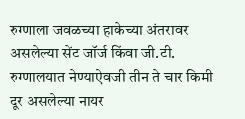रुग्णाला जवळच्या हाकेच्या अंतरावर असलेल्या सेंट जॉर्ज किंवा जी.टी. रुग्णालयात नेण्याऐवजी तीन ते चार किमी दूर असलेल्या नायर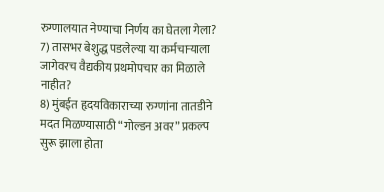रुग्णालयात नेण्याचा निर्णय का घेतला गेला?
7) तासभर बेशुद्ध पडलेल्या या कर्मचाऱ्याला जागेवरच वैद्यकीय प्रथमोपचार का मिळाले नाहीत?
8) मुंबईत हृदयविकाराच्या रुग्णांना तातडीने मदत मिळण्यासाठी “गोल्डन अवर” प्रकल्प सुरू झाला होता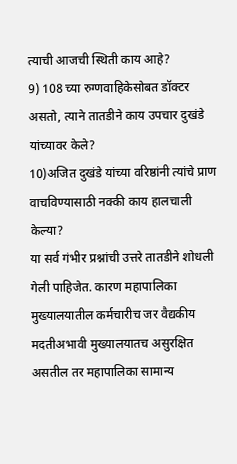त्याची आजची स्थिती काय आहे?
9) 108 च्या रुग्णवाहिकेसोबत डॉक्टर असतो, त्याने तातडीने काय उपचार दुखंडे यांच्यावर केले?
10)अजित दुखंडे यांच्या वरिष्ठांनी त्यांचे प्राण वाचविण्यासाठी नक्की काय हालचाली केल्या?
या सर्व गंभीर प्रश्नांची उत्तरे तातडीने शोधली गेली पाहिजेत. कारण महापालिका मुख्यालयातील कर्मचारीच जर वैद्यकीय मदतीअभावी मुख्यालयातच असुरक्षित असतील तर महापालिका सामान्य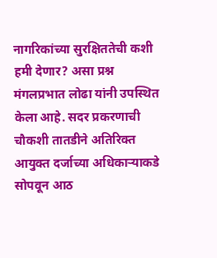नागरिकांच्या सुरक्षिततेची कशी हमी देणार? असा प्रश्न मंगलप्रभात लोढा यांनी उपस्थित केला आहे. सदर प्रकरणाची चौकशी तातडीने अतिरिक्त आयुक्त दर्जाच्या अधिकाऱ्याकडे सोपवून आठ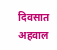दिवसात अहवाल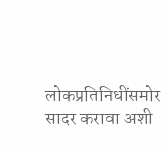लोकप्रतिनिधींसमोर सादर करावा अशी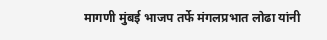मागणी मुंबई भाजप तर्फे मंगलप्रभात लोढा यांनी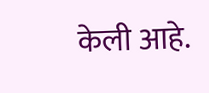केली आहे.